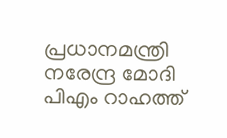പ്രധാനമന്ത്രി നരേന്ദ്ര മോദി പിഎം റാഹത്ത്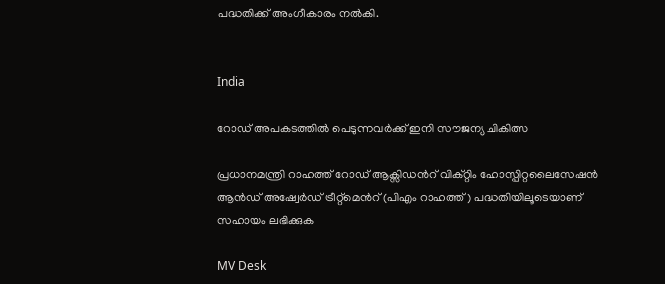പദ്ധതിക്ക് അംഗീകാരം നല്‍കി.


India

റോഡ് അപകടത്തിൽ പെടുന്നവർക്ക് ഇനി സൗജന്യ ചികിത്സ

പ്രധാനമന്ത്രി റാഹത്ത് റോഡ് ആക്സിഡന്‍റ് വിക്റ്റിം ഹോസ്പിറ്റലൈസേഷന്‍ ആന്‍ഡ് അഷ്വേര്‍ഡ് ട്രീറ്റ്മെന്‍റ് (പിഎം റാഹത്ത്) പദ്ധതിയിലൂടെയാണ് സഹായം ലഭിക്കുക

MV Desk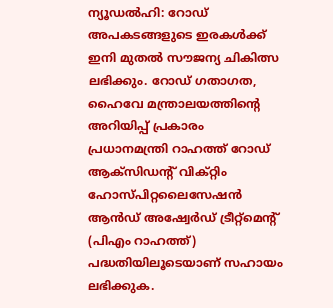ന്യൂഡല്‍ഹി: റോഡ് അപകടങ്ങളുടെ ഇരകള്‍ക്ക് ഇനി മുതൽ സൗജന്യ ചികിത്സ ലഭിക്കും. റോഡ് ഗതാഗത, ഹൈവേ മന്ത്രാലയത്തിന്‍റെ അറിയിപ്പ് പ്രകാരം പ്രധാനമന്ത്രി റാഹത്ത് റോഡ് ആക്സിഡന്‍റ് വിക്റ്റിം ഹോസ്പിറ്റലൈസേഷന്‍ ആന്‍ഡ് അഷ്വേര്‍ഡ് ട്രീറ്റ്മെന്‍റ് (പിഎം റാഹത്ത്) പദ്ധതിയിലൂടെയാണ് സഹായം ലഭിക്കുക.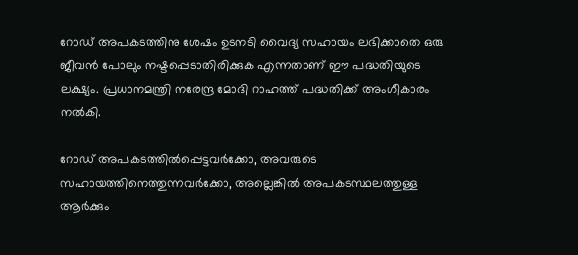റോഡ് അപകടത്തിനു ശേഷം ഉടനടി വൈദ്യ സഹായം ലഭിക്കാതെ ഒരു ജീവന്‍ പോലും നഷ്ടപ്പെടാതിരിക്കുക എന്നതാണ് ഈ പദ്ധതിയുടെ ലക്ഷ്യം. പ്രധാനമന്ത്രി നരേന്ദ്ര മോദി റാഹത്ത് പദ്ധതിക്ക് അംഗീകാരം നല്‍കി.

റോഡ് അപകടത്തില്‍പ്പെട്ടവര്‍ക്കോ, അവരുടെ സഹായത്തിനെത്തുന്നവർക്കോ, അല്ലെങ്കില്‍ അപകടസ്ഥലത്തുള്ള ആര്‍ക്കും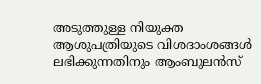അടുത്തുള്ള നിയുക്ത ആശുപത്രിയുടെ വിശദാംശങ്ങള്‍ ലഭിക്കുന്നതിനും ആംബുലന്‍സ്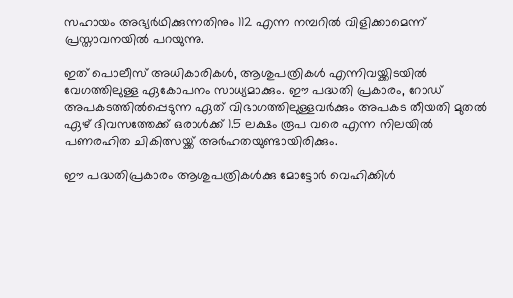സഹായം അഭ്യര്‍ഥിക്കുന്നതിനും 112 എന്ന നമ്പറില്‍ വിളിക്കാമെന്ന് പ്രസ്താവനയില്‍ പറയുന്നു.

ഇത് പൊലീസ് അധികാരികള്‍, ആശുപത്രികള്‍ എന്നിവയ്ക്കിടയില്‍ വേഗത്തിലുള്ള ഏകോപനം സാധ്യമാക്കും. ഈ പദ്ധതി പ്രകാരം, റോഡ് അപകടത്തില്‍പ്പെടുന്ന ഏത് വിഭാഗത്തിലുള്ളവര്‍ക്കും അപകട തീയതി മുതല്‍ ഏഴ് ദിവസത്തേക്ക് ഒരാള്‍ക്ക് 1.5 ലക്ഷം രൂപ വരെ എന്ന നിലയില്‍ പണരഹിത ചികിത്സയ്ക്ക് അര്‍ഹതയുണ്ടായിരിക്കും.

ഈ പദ്ധതിപ്രകാരം ആശുപത്രികള്‍ക്കു മോട്ടോര്‍ വെഹിക്കിള്‍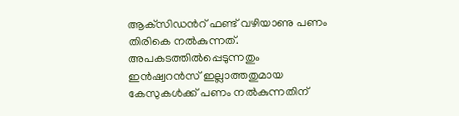ആക്‌സിഡന്‍റ് ഫണ്ട് വഴിയാണു പണം തിരികെ നല്‍കുന്നത്. അപകടത്തില്‍പ്പെടുന്നതും ഇന്‍ഷ്വറന്‍സ് ഇല്ലാത്തതുമായ കേസുകള്‍ക്ക് പണം നല്‍കുന്നതിന്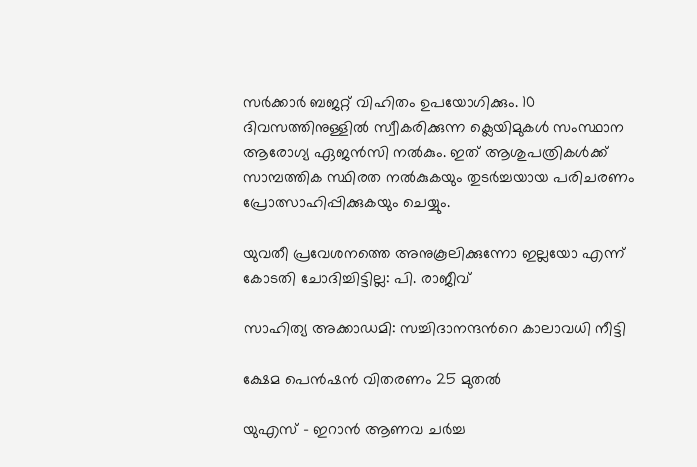സര്‍ക്കാര്‍ ബജറ്റ് വിഹിതം ഉപയോഗിക്കും. 10 ദിവസത്തിനുള്ളില്‍ സ്വീകരിക്കുന്ന ക്ലെയിമുകള്‍ സംസ്ഥാന ആരോഗ്യ ഏജന്‍സി നല്‍കും. ഇത് ആശുപത്രികള്‍ക്ക് സാമ്പത്തിക സ്ഥിരത നല്‍കുകയും തുടര്‍ച്ചയായ പരിചരണം പ്രോത്സാഹിപ്പിക്കുകയും ചെയ്യും.

യുവതീ പ്രവേശനത്തെ അനുകൂലിക്കുന്നോ ഇല്ലയോ എന്ന് കോടതി ചോദിച്ചിട്ടില്ല: പി. രാജീവ്

സാഹിത്യ അക്കാഡമി: സച്ചിദാനന്ദന്‍റെ കാലാവധി നീട്ടി

ക്ഷേമ പെൻഷൻ വിതരണം 25 മുതൽ

യുഎസ് - ഇറാൻ ആണവ ചർച്ച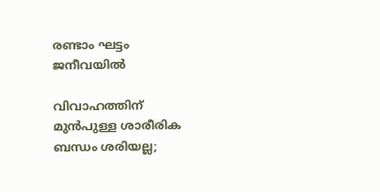രണ്ടാം ഘട്ടം ജനീവയിൽ

വിവാഹത്തിന് മുൻപുള്ള ശാരീരിക ബന്ധം ശരിയല്ല;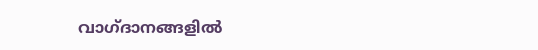വാഗ്ദാനങ്ങളിൽ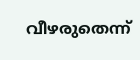വീഴരുതെന്ന്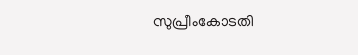സുപ്രീംകോടതി